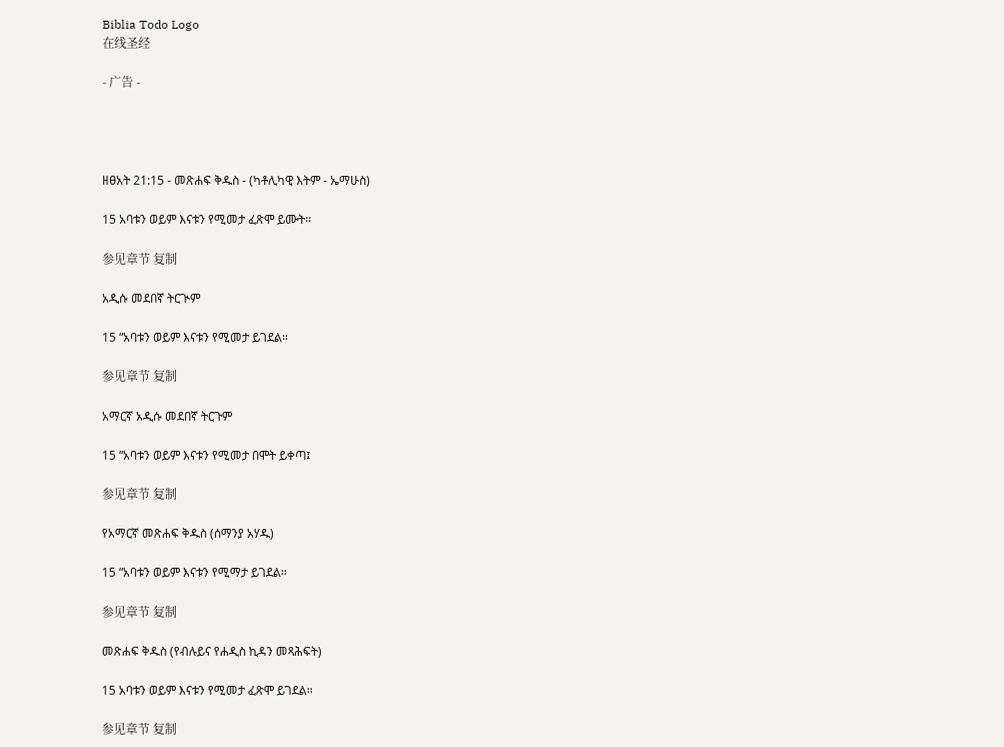Biblia Todo Logo
在线圣经

- 广告 -




ዘፀአት 21:15 - መጽሐፍ ቅዱስ - (ካቶሊካዊ እትም - ኤማሁስ)

15 አባቱን ወይም እናቱን የሚመታ ፈጽሞ ይሙት።

参见章节 复制

አዲሱ መደበኛ ትርጒም

15 “አባቱን ወይም እናቱን የሚመታ ይገደል።

参见章节 复制

አማርኛ አዲሱ መደበኛ ትርጉም

15 “አባቱን ወይም እናቱን የሚመታ በሞት ይቀጣ፤

参见章节 复制

የአማርኛ መጽሐፍ ቅዱስ (ሰማንያ አሃዱ)

15 “አባቱን ወይም እናቱን የሚማታ ይገደል።

参见章节 复制

መጽሐፍ ቅዱስ (የብሉይና የሐዲስ ኪዳን መጻሕፍት)

15 አባቱን ወይም እናቱን የሚመታ ፈጽሞ ይገደል።

参见章节 复制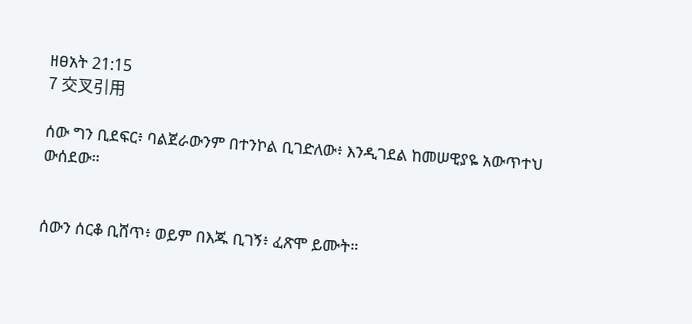ዘፀአት 21:15
7 交叉引用

ሰው ግን ቢደፍር፥ ባልጀራውንም በተንኮል ቢገድለው፥ እንዲገደል ከመሠዊያዬ አውጥተህ ውሰደው።


ሰውን ሰርቆ ቢሸጥ፥ ወይም በእጁ ቢገኝ፥ ፈጽሞ ይሙት።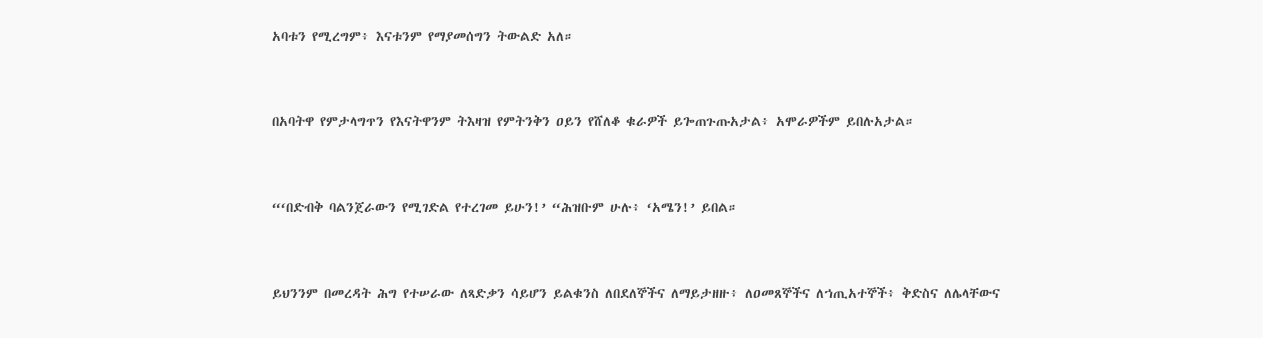አባቱን የሚረግም፥ እናቱንም የማያመሰግን ትውልድ አለ።


በአባትዋ የምታላግጥን የእናትዋንም ትእዛዝ የምትንቅን ዐይን የሸለቆ ቁራዎች ይጐጠጉጡአታል፥ አሞራዎችም ይበሉአታል።


“‘በድብቅ ባልንጀራውን የሚገድል የተረገመ ይሁን!’ “ሕዝቡም ሁሉ፥ ‘አሜን!’ ይበል።


ይህንንም በመረዳት ሕግ የተሠራው ለጻድቃን ሳይሆን ይልቁንስ ለበደለኞችና ለማይታዘዙ፥ ለዐመጸኞችና ለኀጢአተኞች፥ ቅድስና ለሌላቸውና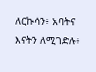ለርኩሳን፥ አባትና እናትን ለሚገድሉ፥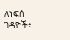ለነፍሰ ገዳዮች፥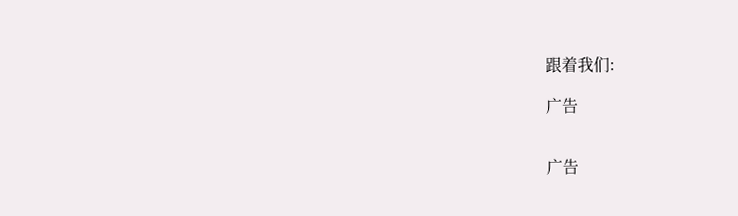跟着我们:

广告


广告